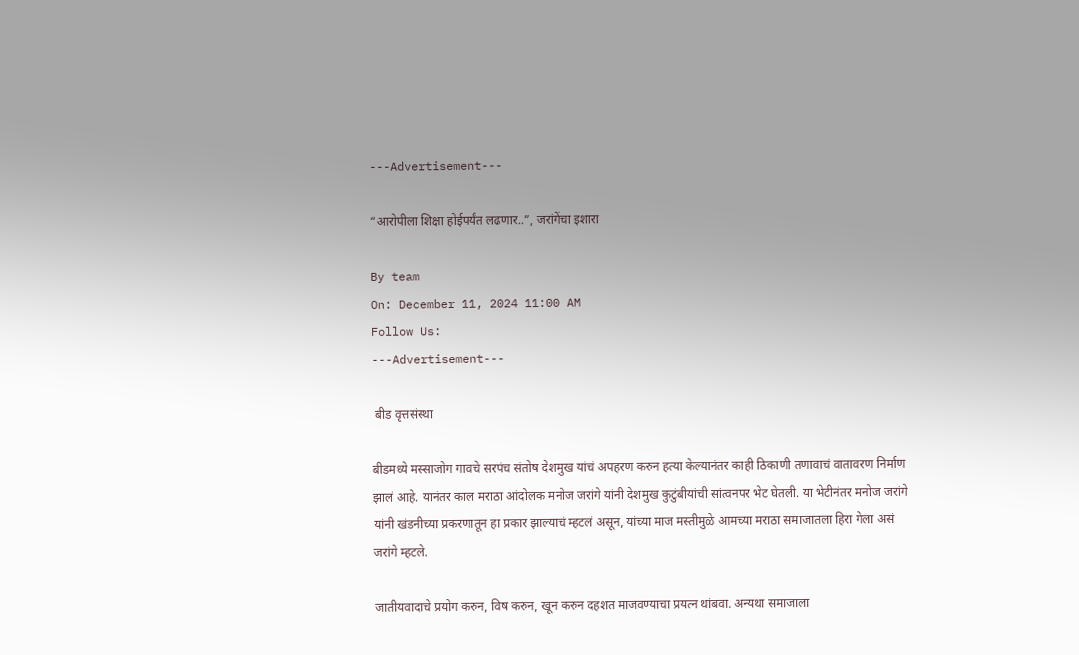---Advertisement---

“आरोपीला शिक्षा होईपर्यंत लढणार..”, जरांगेंचा इशारा

By team
On: December 11, 2024 11:00 AM
Follow Us:
---Advertisement---

 बीड वृत्तसंस्था

बीडमध्ये मस्साजोग गावचे सरपंच संतोष देशमुख यांचं अपहरण करुन हत्या केल्यानंतर काही ठिकाणी तणावाचं वातावरण निर्माण झालं आहे. यानंतर काल मराठा आंदोलक मनोज जरांगे यांनी देशमुख कुटुंबीयांची सांत्वनपर भेट घेतली. या भेटीनंतर मनोज जरांगे यांनी खंडनीच्या प्रकरणातून हा प्रकार झाल्याचं म्हटलं असून, यांच्या माज मस्तीमुळे आमच्या मराठा समाजातला हिरा गेला असं जरांगे म्हटले.

जातीयवादाचे प्रयोग करुन, विष करुन, खून करुन दहशत माजवण्याचा प्रयत्न थांबवा. अन्यथा समाजाला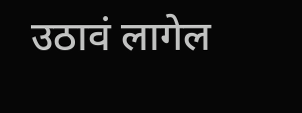उठावं लागेल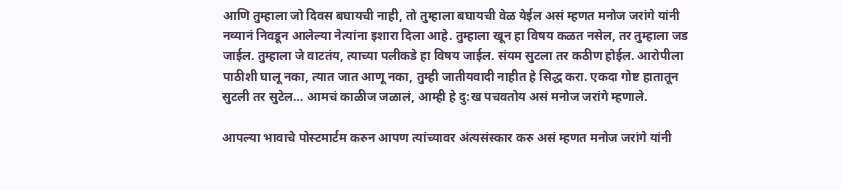आणि तुम्हाला जो दिवस बघायची नाही, तो तुम्हाला बघायची वेळ येईल असं म्हणत मनोज जरांगे यांनी नव्यानं निवडून आलेल्या नेत्यांना इशारा दिला आहे. तुम्हाला खून हा विषय कळत नसेल, तर तुम्हाला जड जाईल. तुम्हाला जे वाटतंय, त्याच्या पलीकडे हा विषय जाईल. संयम सुटला तर कठीण होईल. आरोपीला पाठीशी घालू नका, त्यात जात आणू नका, तुम्ही जातीयवादी नाहीत हे सिद्ध करा. एकदा गोष्ट हातातून सुटली तर सुटेल… आमचं काळीज जळालं, आम्ही हे दु:ख पचवतोय असं मनोज जरांगे म्हणाले.

आपल्या भावाचे पोस्टमार्टम करुन आपण त्यांच्यावर अंत्यसंस्कार करु असं म्हणत मनोज जरांगे यांनी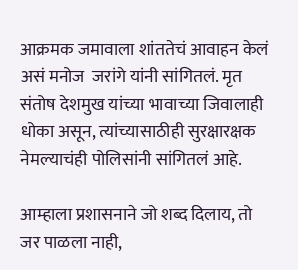आक्रमक जमावाला शांततेचं आवाहन केलं असं मनोज  जरांगे यांनी सांगितलं. मृत संतोष देशमुख यांच्या भावाच्या जिवालाही धोका असून, त्यांच्यासाठीही सुरक्षारक्षक नेमल्याचंही पोलिसांनी सांगितलं आहे.

आम्हाला प्रशासनाने जो शब्द दिलाय, तो जर पाळला नाही,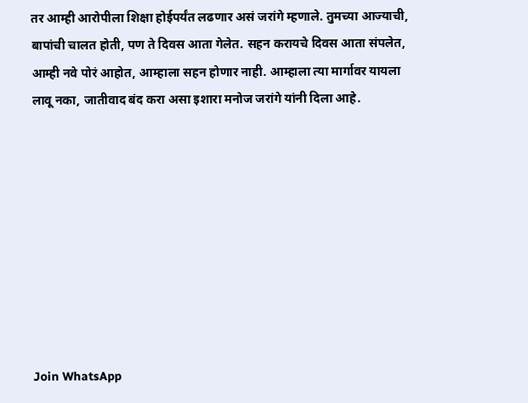तर आम्ही आरोपीला शिक्षा होईपर्यंत लढणार असं जरांगे म्हणाले. तुमच्या आज्याची, बापांची चालत होती, पण ते दिवस आता गेलेत. सहन करायचे दिवस आता संपलेत, आम्ही नवे पोरं आहोत, आम्हाला सहन होणार नाही. आम्हाला त्या मार्गावर यायला लावू नका, जातीवाद बंद करा असा इशारा मनोज जरांगे यांनी दिला आहे.









Join WhatsApp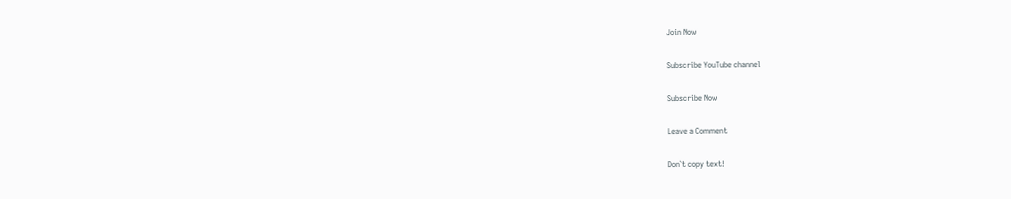Join Now

Subscribe YouTube channel

Subscribe Now

Leave a Comment

Don`t copy text!